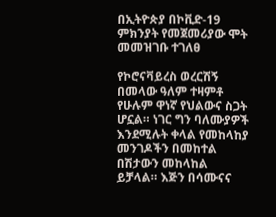በኢትዮጵያ በኮቪድ-19 ምክንያት የመጀመሪያው ሞት መመዝገቡ ተገለፀ

የኮሮናቫይረስ ወረርሽኝ በመላው ዓለም ተዛምቶ የሁሉም ዋነኛ የህልውና ስጋት ሆኗል። ነገር ግን ባለሙያዎች እንደሚሉት ቀላል የመከላከያ መንገዶችን በመከተል በሽታውን መከላከል ይቻላል። እጅን በሳሙናና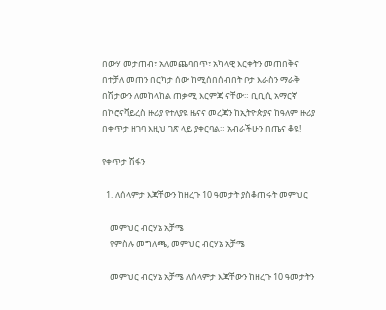በውሃ መታጠብ፣ አለመጨባበጥ፣ አካላዊ እርቀትን መጠበቅና በተቻለ መጠን በርካታ ሰው ከሚሰበሰብበት ቦታ እራስን ማራቅ በሽታውን ለመከላከል ጠቃሚ እርምጃ ናቸው። ቢቢሲ አማርኛ በኮሮናቫይረስ ዙሪያ የተለያዩ ዜናና መረጃን ከኢትዮጵያና ከዓለም ዙሪያ በቀጥታ ዘገባ እዚህ ገጽ ላይ ያቀርባል። አብራችሁን በጤና ቆዩ!

የቀጥታ ሽፋን

  1. ለሰላምታ እጃቸውን ከዘረጉ 10 ዓመታት ያስቆጠሩት መምህር

    መምህር ብርሃኔ አቻሜ
    የምስሉ መግለጫ, መምህር ብርሃኔ አቻሜ

    መምህር ብርሃኔ አቻሜ ለሰላምታ እጃቸውን ከዘረጉ 10 ዓመታትን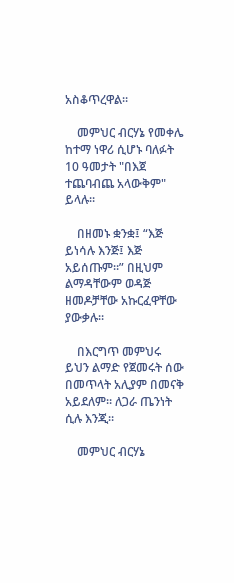አስቆጥረዋል።

    መምህር ብርሃኔ የመቀሌ ከተማ ነዋሪ ሲሆኑ ባለፉት 10 ዓመታት "በእጀ ተጨባብጨ አላውቅም" ይላሉ።

    በዘመኑ ቋንቋ፤ “እጅ ይነሳሉ እንጅ፤ እጅ አይሰጡም።” በዚህም ልማዳቸውም ወዳጅ ዘመዶቻቸው አኩርፈዋቸው ያውቃሉ።

    በእርግጥ መምህሩ ይህን ልማድ የጀመሩት ሰው በመጥላት አሊያም በመናቅ አይደለም። ለጋራ ጤንነት ሲሉ እንጂ።

    መምህር ብርሃኔ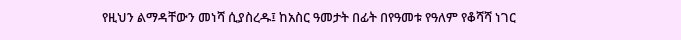የዚህን ልማዳቸውን መነሻ ሲያስረዱ፤ ከአስር ዓመታት በፊት በየዓመቱ የዓለም የቆሻሻ ነገር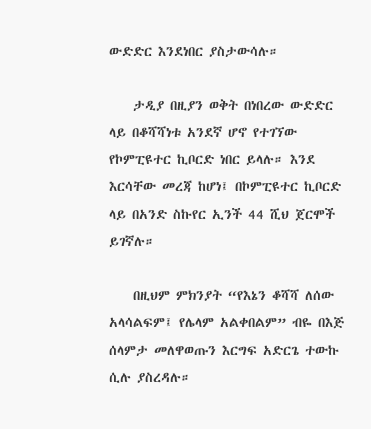ውድድር እንደነበር ያስታውሳሉ።

    ታዲያ በዚያን ወቅት በነበረው ውድድር ላይ በቆሻሻነቱ አንደኛ ሆኖ የተገኘው የኮምፒዩተር ኪቦርድ ነበር ይላሉ። እንደ እርሳቸው መረጃ ከሆነ፤ በኮምፒዩተር ኪቦርድ ላይ በአንድ ስኩየር ኢንች 44 ሺህ ጀርሞች ይገኛሉ።

    በዚህም ምክንያት “የእኔን ቆሻሻ ለሰው አላሳልፍም፤ የሌላም አልቀበልም” ብዬ በእጅ ሰላምታ መለዋወጡን እርግፍ አድርጌ ተውኩ ሲሉ ያስረዳሉ።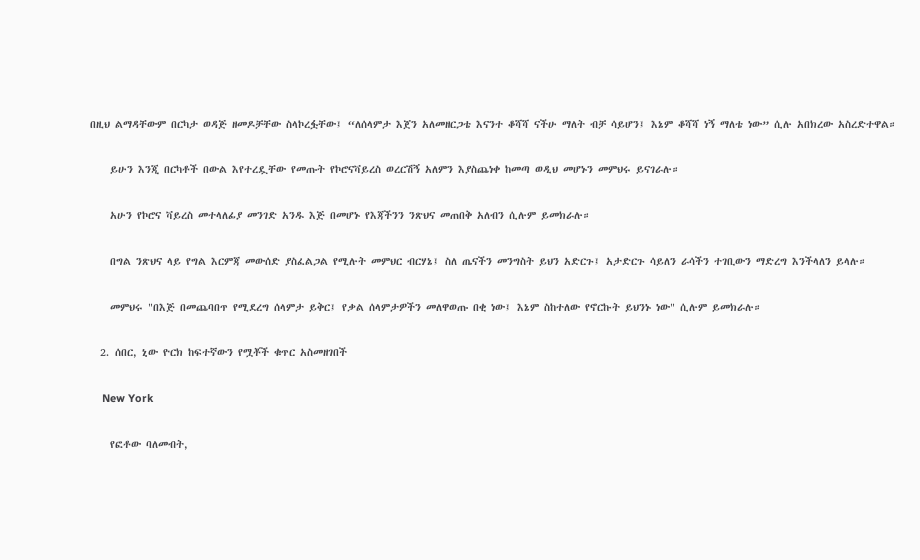በዚህ ልማዳቸውም በርካታ ወዳጅ ዘመዶቻቸው ስላኮረፏቸው፤ “ለሰላምታ እጀን አለመዘርጋቴ እናንተ ቆሻሻ ናችሁ ማለት ብቻ ሳይሆን፤ እኔም ቆሻሻ ነኝ ማለቴ ነው” ሲሉ አበክረው አስረድተዋል።

    ይሁን እንጂ በርካቶች በውል እየተረዷቸው የመጡት የኮሮናቫይረስ ወረርሽኝ አለምን እያስጨነቀ ከመጣ ወዲህ መሆኑን መምህሩ ይናገራሉ።

    አሁን የኮሮና ቫይረስ መተላለፊያ መንገድ አንዱ እጅ በመሆኑ የእጃችንን ንጽህና መጠበቅ አለብን ሲሉም ይመክራሉ።

    በግል ንጽህና ላይ የግል እርምጃ መውሰድ ያስፈልጋል የሚሉት መምህር ብርሃኔ፤ ስለ ጤናችን መንግስት ይህን አድርጉ፤ አታድርጉ ሳይለን ራሳችን ተገቢውን ማድረግ እንችላለን ይላሉ።

    መምህሩ "በእጅ በመጨባበጥ የሚደረግ ሰላምታ ይቅር፤ የቃል ሰላምታዎችን መለዋወጡ በቂ ነው፤ እኔም ስከተለው የኖርኩት ይህንኑ ነው" ሲሉም ይመክራሉ።

  2. ሰበር, ኒው ዮርክ ከፍተኛውን የሟቾች ቁጥር አስመዘገበች

    New York

    የፎቶው ባለመብት,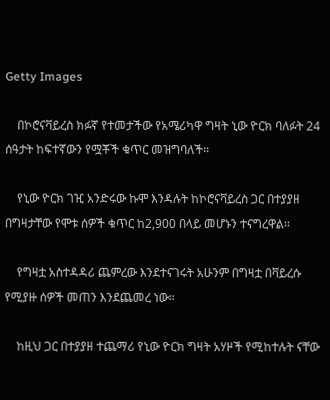Getty Images

    በኮሮናቫይረስ ክፉኛ የተመታችው የአሜሪካዋ ግዛት ኒው ዮርክ ባለፉት 24 ሰዓታት ከፍተኛውን የሟቾች ቁጥር መዝግባለች።

    የኒው ዮርክ ገዢ አንድሩው ኩሞ እንዳሉት ከኮሮናቫይረስ ጋር በተያያዘ በግዛታቸው የሞቱ ሰዎች ቁጥር ከ2,900 በላይ መሆኑን ተናግረዋል።

    የግዛቷ አስተዳዳሪ ጨምረው እንደተናገሩት አሁንም በግዛቷ በቫይረሱ የሚያዙ ሰዎች መጠን እንደጨመረ ነው።

    ከዚህ ጋር በተያያዘ ተጨማሪ የኒው ዮርክ ግዛት አሃዞች የሚከተሉት ናቸው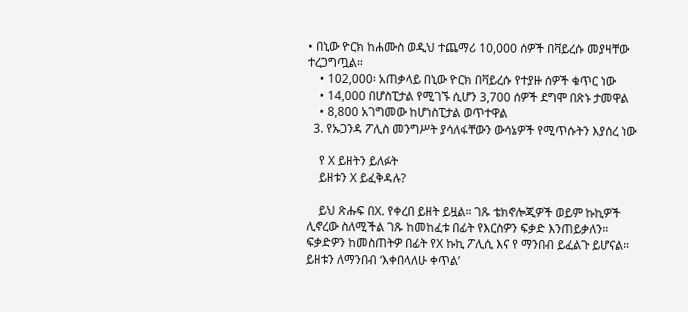• በኒው ዮርክ ከሐሙስ ወዲህ ተጨማሪ 10,000 ሰዎች በቫይረሱ መያዛቸው ተረጋግጧል።
    • 102,000፡ አጠቃላይ በኒው ዮርክ በቫይረሱ የተያዙ ሰዎች ቁጥር ነው
    • 14,000 በሆስፒታል የሚገኙ ሲሆን 3,700 ሰዎች ደግሞ በጽኑ ታመዋል
    • 8,800 አገግመው ከሆነስፒታል ወጥተዋል
  3. የኡጋንዳ ፖሊስ መንግሥት ያሳለፋቸውን ውሳኔዎች የሚጥሱትን እያሰረ ነው

    የ X ይዘትን ይለፉት
    ይዘቱን X ይፈቅዳሉ?

    ይህ ጽሑፍ በX. የቀረበ ይዘት ይዟል። ገጹ ቴክኖሎጂዎች ወይም ኩኪዎች ሊኖረው ስለሚችል ገጹ ከመከፈቱ በፊት የእርስዎን ፍቃድ እንጠይቃለን። ፍቃድዎን ከመስጠትዎ በፊት የX ኩኪ ፖሊሲ እና የ ማንበብ ይፈልጉ ይሆናል። ይዘቱን ለማንበብ ‘እቀበላለሁ ቀጥል’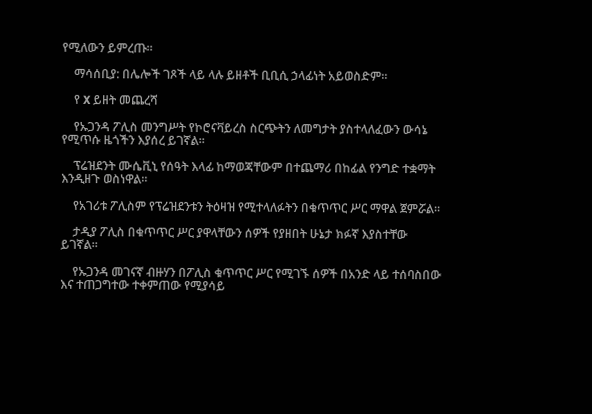የሚለውን ይምረጡ።

    ማሳሰቢያ: በሌሎች ገጾች ላይ ላሉ ይዘቶች ቢቢሲ ኃላፊነት አይወስድም።

    የ X ይዘት መጨረሻ

    የኡጋንዳ ፖሊስ መንግሥት የኮሮናቫይረስ ስርጭትን ለመግታት ያስተላለፈውን ውሳኔ የሚጥሱ ዜጎችን እያሰረ ይገኛል።

    ፕሬዝደንት ሙሴቪኒ የሰዓት እላፊ ከማወጃቸውም በተጨማሪ በከፊል የንግድ ተቋማት እንዲዘጉ ወስነዋል።

    የአገሪቱ ፖሊስም የፕሬዝደንቱን ትዕዛዝ የሚተላለፉትን በቁጥጥር ሥር ማዋል ጀምሯል።

    ታዲያ ፖሊስ በቁጥጥር ሥር ያዋላቸውን ሰዎች የያዘበት ሁኔታ ክፉኛ እያስተቸው ይገኛል።

    የኡጋንዳ መገናኛ ብዙሃን በፖሊስ ቁጥጥር ሥር የሚገኙ ሰዎች በአንድ ላይ ተሰባስበው እና ተጠጋግተው ተቀምጠው የሚያሳይ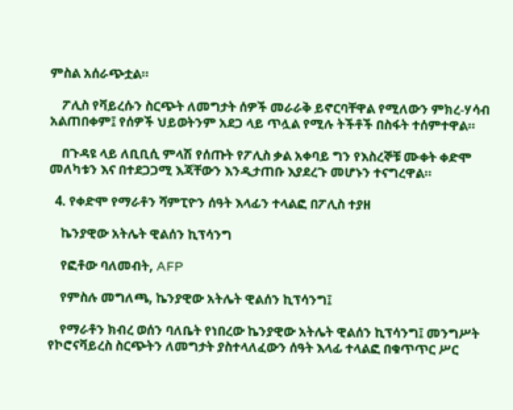ምስል አሰራጭቷል።

    ፖሊስ የቫይረሱን ስርጭት ለመግታት ሰዎች መራራቅ ይኖርባቸዋል የሚለውን ምክረ-ሃሳብ አልጠበቀም፤ የሰዎች ህይወትንም አደጋ ላይ ጥሏል የሚሉ ትችቶች በስፋት ተሰምተዋል።

    በጉዳዩ ላይ ለቢቢሲ ምላሽ የሰጡት የፖሊስ ቃል አቀባይ ግን የእስረኞቹ ሙቀት ቀድሞ መለካቱን እና በተደጋጋሚ እጃቸውን እንዲታጠቡ እያደረጉ መሆኑን ተናግረዋል።

  4. የቀድሞ የማራቶን ሻምፒዮን ሰዓት እላፊን ተላልፎ በፖሊስ ተያዘ

    ኬንያዊው አትሌት ዊልሰን ኪፕሳንግ

    የፎቶው ባለመብት, AFP

    የምስሉ መግለጫ, ኬንያዊው አትሌት ዊልሰን ኪፕሳንግ፤

    የማራቶን ክብረ ወሰን ባለቤት የነበረው ኬንያዊው አትሌት ዊልሰን ኪፕሳንግ፤ መንግሥት የኮሮናቫይረስ ስርጭትን ለመግታት ያስተላለፈውን ሰዓት እላፊ ተላልፎ በቁጥጥር ሥር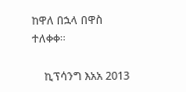ከዋለ በኋላ በዋስ ተለቀቀ።

    ኪፕሳንግ እአአ 2013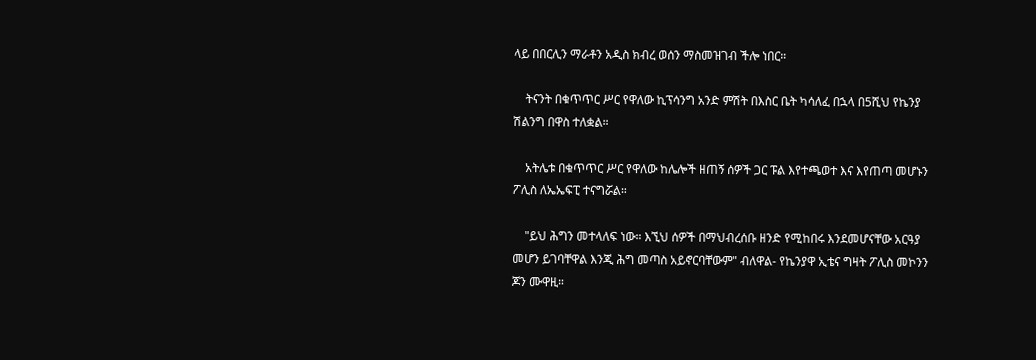ላይ በበርሊን ማራቶን አዲስ ክብረ ወሰን ማስመዝገብ ችሎ ነበር።

    ትናንት በቁጥጥር ሥር የዋለው ኪፕሳንግ አንድ ምሽት በእስር ቤት ካሳለፈ በኋላ በ5ሺህ የኬንያ ሽልንግ በዋስ ተለቋል።

    አትሌቱ በቁጥጥር ሥር የዋለው ከሌሎች ዘጠኝ ሰዎች ጋር ፑል እየተጫወተ እና እየጠጣ መሆኑን ፖሊስ ለኤኤፍፒ ተናግሯል።

    "ይህ ሕግን መተላለፍ ነው። እኚህ ሰዎች በማህብረሰቡ ዘንድ የሚከበሩ እንደመሆናቸው አርዓያ መሆን ይገባቸዋል እንጂ ሕግ መጣስ አይኖርባቸውም" ብለዋል- የኬንያዋ ኢቴና ግዛት ፖሊስ መኮንን ጆን ሙዋዚ።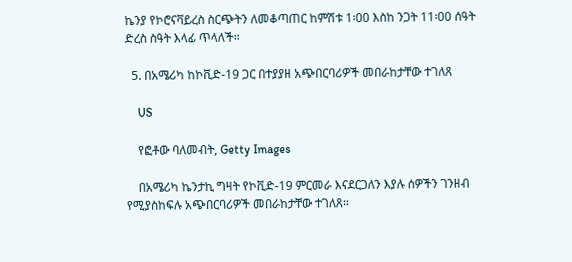ኬንያ የኮሮናቫይረስ ስርጭትን ለመቆጣጠር ከምሽቱ 1፡00 እስከ ንጋት 11፡00 ሰዓት ድረስ ስዓት እላፊ ጥላለች።

  5. በአሜሪካ ከኮቪድ-19 ጋር በተያያዘ አጭበርባሪዎች መበራከታቸው ተገለጸ

    US

    የፎቶው ባለመብት, Getty Images

    በአሜሪካ ኬንታኪ ግዛት የኮቪድ-19 ምርመራ እናደርጋለን እያሉ ሰዎችን ገንዘብ የሚያስከፍሉ አጭበርባሪዎች መበራከታቸው ተገለጸ።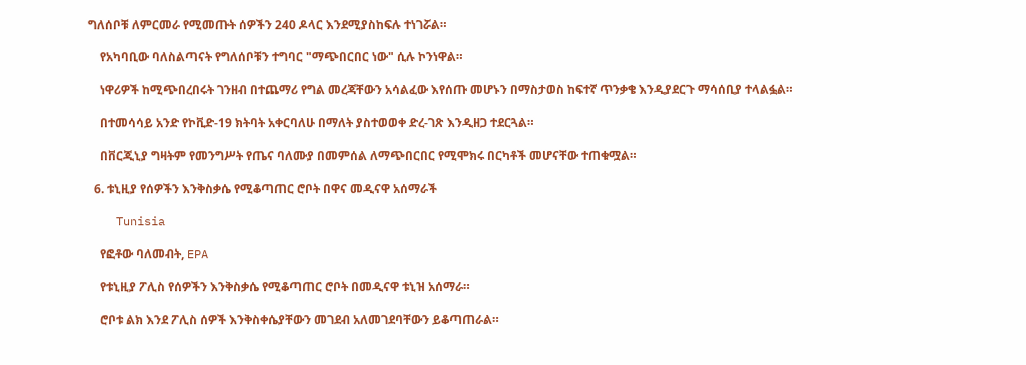ግለሰቦቹ ለምርመራ የሚመጡት ሰዎችን 240 ዶላር እንደሚያስከፍሉ ተነገሯል።

    የአካባቢው ባለስልጣናት የግለሰቦቹን ተግባር "ማጭበርበር ነው" ሲሉ ኮንነዋል።

    ነዋሪዎች ከሚጭበረበሩት ገንዘብ በተጨማሪ የግል መረጃቸውን አሳልፈው እየሰጡ መሆኑን በማስታወስ ከፍተኛ ጥንቃቄ እንዲያደርጉ ማሳሰቢያ ተላልፏል።

    በተመሳሳይ አንድ የኮቪድ-19 ክትባት አቀርባለሁ በማለት ያስተወወቀ ድረ-ገጽ እንዲዘጋ ተደርጓል።

    በቨርጂኒያ ግዛትም የመንግሥት የጤና ባለሙያ በመምሰል ለማጭበርበር የሚሞክሩ በርካቶች መሆናቸው ተጠቁሟል።

  6. ቱኒዚያ የሰዎችን እንቅስቃሴ የሚቆጣጠር ሮቦት በዋና መዲናዋ አሰማራች

    Tunisia

    የፎቶው ባለመብት, EPA

    የቱኒዚያ ፖሊስ የሰዎችን እንቅስቃሴ የሚቆጣጠር ሮቦት በመዲናዋ ቱኒዝ አሰማራ።

    ሮቦቱ ልክ እንደ ፖሊስ ሰዎች እንቅስቀሴያቸውን መገደብ አለመገደባቸውን ይቆጣጠራል።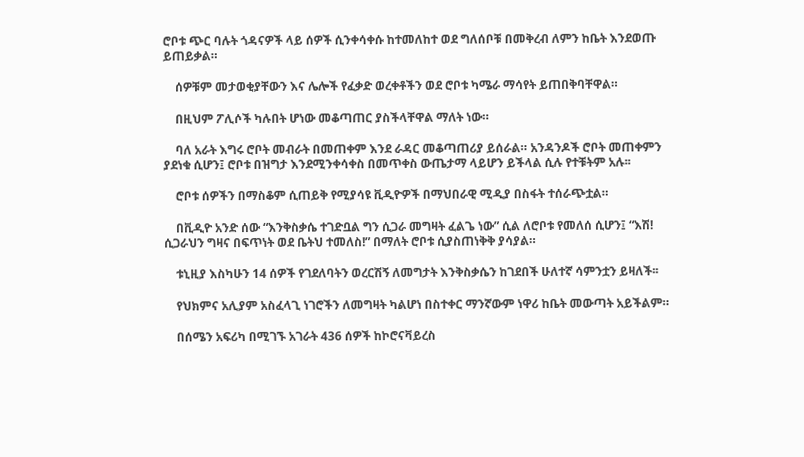ሮቦቱ ጭር ባሉት ጎዳናዎች ላይ ሰዎች ሲንቀሳቀሱ ከተመለከተ ወደ ግለሰቦቹ በመቅረብ ለምን ከቤት እንደወጡ ይጠይቃል።

    ሰዎቹም መታወቂያቸውን እና ሌሎች የፈቃድ ወረቀቶችን ወደ ሮቦቱ ካሜራ ማሳየት ይጠበቅባቸዋል።

    በዚህም ፖሊሶች ካሉበት ሆነው መቆጣጠር ያስችላቸዋል ማለት ነው።

    ባለ አራት እግሩ ሮቦት መብራት በመጠቀም እንደ ራዳር መቆጣጠሪያ ይሰራል። አንዳንዶች ሮቦት መጠቀምን ያደነቁ ሲሆን፤ ሮቦቱ በዝግታ እንደሚንቀሳቀስ በመጥቀስ ውጤታማ ላይሆን ይችላል ሲሉ የተቹትም አሉ፡፡

    ሮቦቱ ሰዎችን በማስቆም ሲጠይቅ የሚያሳዩ ቪዲዮዎች በማህበራዊ ሚዲያ በስፋት ተሰራጭቷል።

    በቪዲዮ አንድ ሰው “እንቅስቃሴ ተገድቧል ግን ሲጋራ መግዛት ፈልጌ ነው” ሲል ለሮቦቱ የመለሰ ሲሆን፤ “እሽ! ሲጋራህን ግዛና በፍጥነት ወደ ቤትህ ተመለስ!” በማለት ሮቦቱ ሲያስጠነቅቅ ያሳያል።

    ቱኒዚያ እስካሁን 14 ሰዎች የገደለባትን ወረርሽኝ ለመግታት እንቅስቃሴን ከገደበች ሁለተኛ ሳምንቷን ይዛለች፡፡

    የህክምና አሊያም አስፈላጊ ነገሮችን ለመግዛት ካልሆነ በስተቀር ማንኛውም ነዋሪ ከቤት መውጣት አይችልም።

    በሰሜን አፍሪካ በሚገኙ አገራት 436 ሰዎች ከኮሮናቫይረስ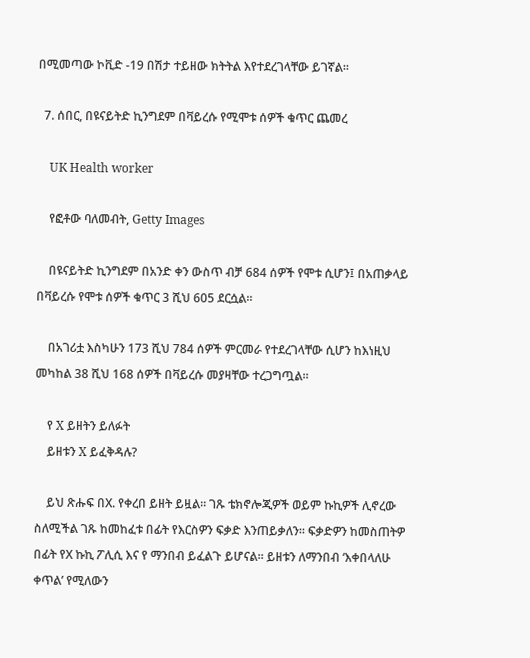በሚመጣው ኮቪድ -19 በሽታ ተይዘው ክትትል እየተደረገላቸው ይገኛል፡፡

  7. ሰበር, በዩናይትድ ኪንግደም በቫይረሱ የሚሞቱ ሰዎች ቁጥር ጨመረ

    UK Health worker

    የፎቶው ባለመብት, Getty Images

    በዩናይትድ ኪንግደም በአንድ ቀን ውስጥ ብቻ 684 ሰዎች የሞቱ ሲሆን፤ በአጠቃላይ በቫይረሱ የሞቱ ሰዎች ቁጥር 3 ሺህ 605 ደርሷል።

    በአገሪቷ እስካሁን 173 ሺህ 784 ሰዎች ምርመራ የተደረገላቸው ሲሆን ከእነዚህ መካከል 38 ሺህ 168 ሰዎች በቫይረሱ መያዛቸው ተረጋግጧል።

    የ X ይዘትን ይለፉት
    ይዘቱን X ይፈቅዳሉ?

    ይህ ጽሑፍ በX. የቀረበ ይዘት ይዟል። ገጹ ቴክኖሎጂዎች ወይም ኩኪዎች ሊኖረው ስለሚችል ገጹ ከመከፈቱ በፊት የእርስዎን ፍቃድ እንጠይቃለን። ፍቃድዎን ከመስጠትዎ በፊት የX ኩኪ ፖሊሲ እና የ ማንበብ ይፈልጉ ይሆናል። ይዘቱን ለማንበብ ‘እቀበላለሁ ቀጥል’ የሚለውን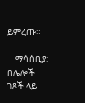ይምረጡ።

    ማሳሰቢያ: በሌሎች ገጾች ላይ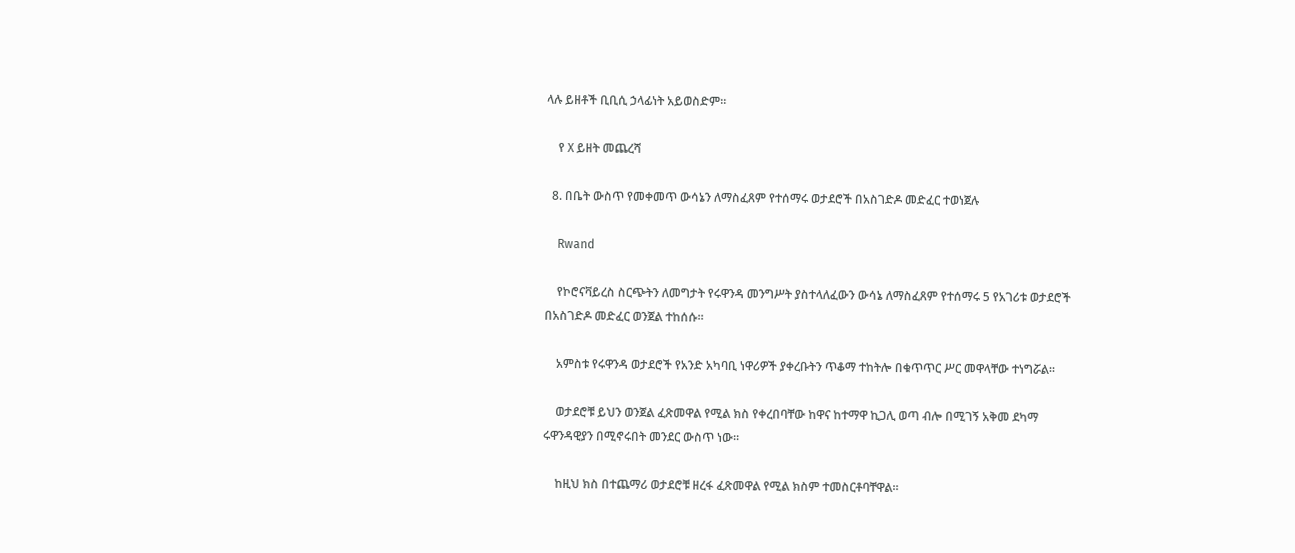ላሉ ይዘቶች ቢቢሲ ኃላፊነት አይወስድም።

    የ X ይዘት መጨረሻ

  8. በቤት ውስጥ የመቀመጥ ውሳኔን ለማስፈጸም የተሰማሩ ወታደሮች በአስገድዶ መድፈር ተወነጀሉ

    Rwand

    የኮሮናቫይረስ ስርጭትን ለመግታት የሩዋንዳ መንግሥት ያስተላለፈውን ውሳኔ ለማስፈጸም የተሰማሩ 5 የአገሪቱ ወታደሮች በአስገድዶ መድፈር ወንጀል ተከሰሱ።

    አምስቱ የሩዋንዳ ወታደሮች የአንድ አካባቢ ነዋሪዎች ያቀረቡትን ጥቆማ ተከትሎ በቁጥጥር ሥር መዋላቸው ተነግሯል።

    ወታደሮቹ ይህን ወንጀል ፈጽመዋል የሚል ክስ የቀረበባቸው ከዋና ከተማዋ ኪጋሊ ወጣ ብሎ በሚገኝ አቅመ ደካማ ሩዋንዳዊያን በሚኖሩበት መንደር ውስጥ ነው።

    ከዚህ ክስ በተጨማሪ ወታደሮቹ ዘረፋ ፈጽመዋል የሚል ክስም ተመስርቶባቸዋል።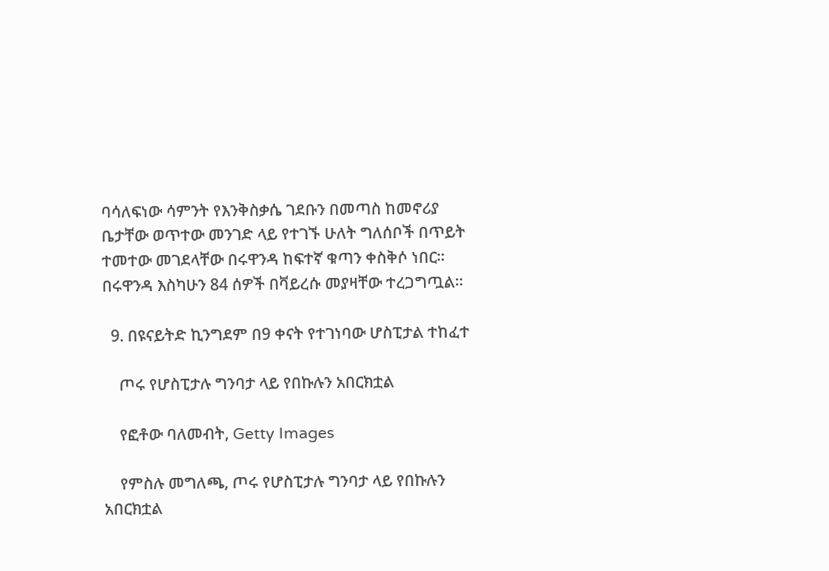ባሳለፍነው ሳምንት የእንቅስቃሴ ገደቡን በመጣስ ከመኖሪያ ቤታቸው ወጥተው መንገድ ላይ የተገኙ ሁለት ግለሰቦች በጥይት ተመተው መገደላቸው በሩዋንዳ ከፍተኛ ቁጣን ቀስቅሶ ነበር። በሩዋንዳ እስካሁን 84 ሰዎች በቫይረሱ መያዛቸው ተረጋግጧል።

  9. በዩናይትድ ኪንግደም በ9 ቀናት የተገነባው ሆስፒታል ተከፈተ

    ጦሩ የሆስፒታሉ ግንባታ ላይ የበኩሉን አበርክቷል

    የፎቶው ባለመብት, Getty Images

    የምስሉ መግለጫ, ጦሩ የሆስፒታሉ ግንባታ ላይ የበኩሉን አበርክቷል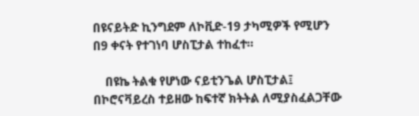በዩናይትድ ኪንግደም ለኮቪድ-19 ታካሚዎች የሚሆን በ9 ቀናት የተገነባ ሆስፒታል ተከፈተ።

    በዩኬ ትልቁ የሆነው ናይቲንጌል ሆስፒታል፤ በኮሮናቫይረስ ተይዘው ከፍተኛ ክትትል ለሚያስፈልጋቸው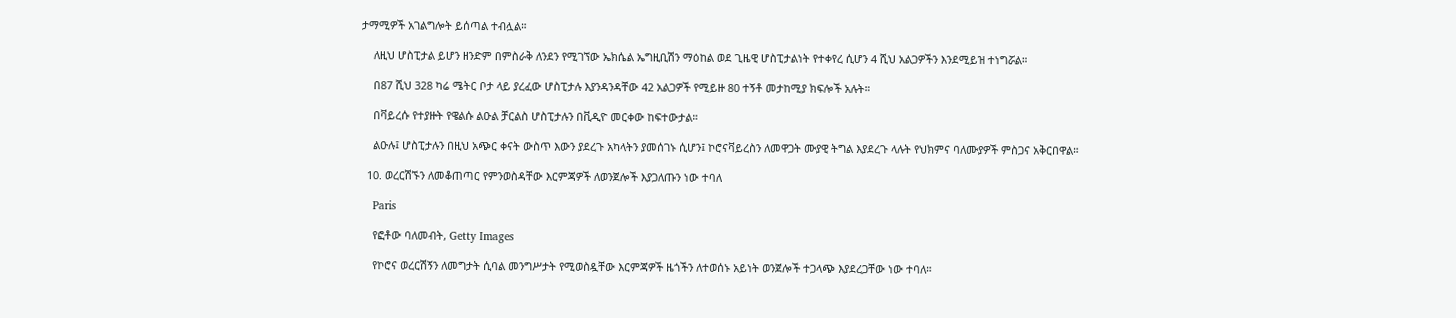ታማሚዎች አገልግሎት ይሰጣል ተብሏል።

    ለዚህ ሆስፒታል ይሆን ዘንድም በምስራቅ ለንደን የሚገኘው ኤክሴል ኤግዚቢሽን ማዕከል ወደ ጊዜዊ ሆስፒታልነት የተቀየረ ሲሆን 4 ሺህ አልጋዎችን እንደሚይዝ ተነግሯል።

    በ87 ሺህ 328 ካሬ ሜትር ቦታ ላይ ያረፈው ሆስፒታሉ እያንዳንዳቸው 42 አልጋዎች የሚይዙ 80 ተኝቶ መታከሚያ ክፍሎች አሉት።

    በቫይረሱ የተያዙት የዌልሱ ልዑል ቻርልስ ሆስፒታሉን በቪዲዮ መርቀው ከፍተውታል።

    ልዑሉ፤ ሆስፒታሉን በዚህ አጭር ቀናት ውስጥ እውን ያደረጉ አካላትን ያመሰገኑ ሲሆን፤ ኮሮናቫይረስን ለመዋጋት ሙያዊ ትግል እያደረጉ ላሉት የህክምና ባለሙያዎች ምስጋና አቅርበዋል።

  10. ወረርሽኙን ለመቆጠጣር የምንወስዳቸው እርምጃዎች ለወንጀሎች እያጋለጡን ነው ተባለ

    Paris

    የፎቶው ባለመብት, Getty Images

    የኮሮና ወረርሽኝን ለመግታት ሲባል መንግሥታት የሚወስዷቸው እርምጃዎች ዜጎችን ለተወሰኑ አይነት ወንጀሎች ተጋላጭ እያደረጋቸው ነው ተባለ።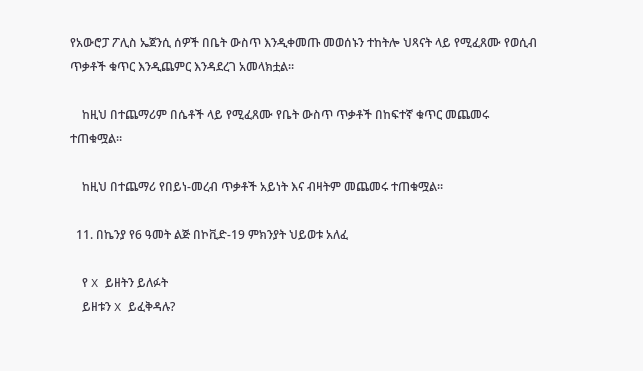የአውሮፓ ፖሊስ ኤጀንሲ ሰዎች በቤት ውስጥ እንዲቀመጡ መወሰኑን ተከትሎ ህጻናት ላይ የሚፈጸሙ የወሲብ ጥቃቶች ቁጥር እንዲጨምር እንዳደረገ አመላክቷል።

    ከዚህ በተጨማሪም በሴቶች ላይ የሚፈጸሙ የቤት ውስጥ ጥቃቶች በከፍተኛ ቁጥር መጨመሩ ተጠቁሟል።

    ከዚህ በተጨማሪ የበይነ-መረብ ጥቃቶች አይነት እና ብዛትም መጨመሩ ተጠቁሟል።

  11. በኬንያ የ6 ዓመት ልጅ በኮቪድ-19 ምክንያት ህይወቱ አለፈ

    የ X ይዘትን ይለፉት
    ይዘቱን X ይፈቅዳሉ?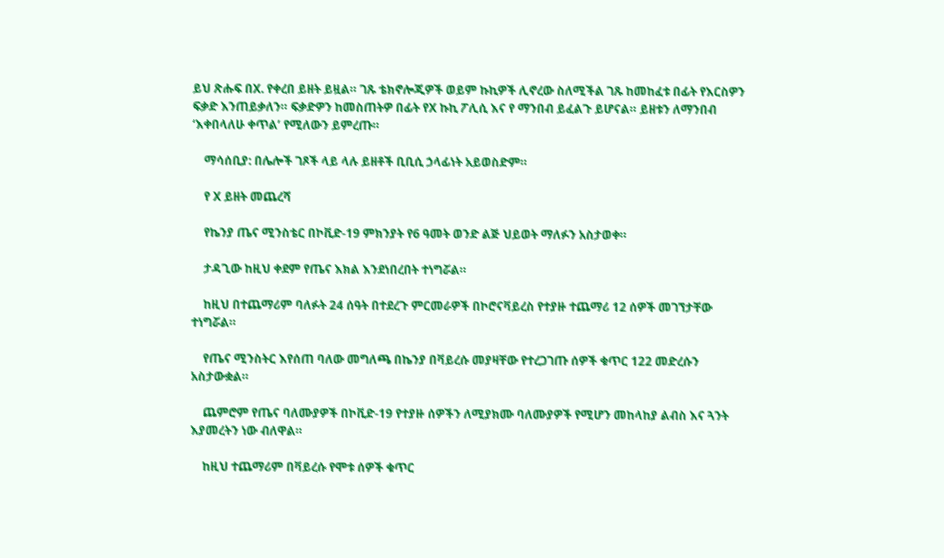ይህ ጽሑፍ በX. የቀረበ ይዘት ይዟል። ገጹ ቴክኖሎጂዎች ወይም ኩኪዎች ሊኖረው ስለሚችል ገጹ ከመከፈቱ በፊት የእርስዎን ፍቃድ እንጠይቃለን። ፍቃድዎን ከመስጠትዎ በፊት የX ኩኪ ፖሊሲ እና የ ማንበብ ይፈልጉ ይሆናል። ይዘቱን ለማንበብ ‘እቀበላለሁ ቀጥል’ የሚለውን ይምረጡ።

    ማሳሰቢያ: በሌሎች ገጾች ላይ ላሉ ይዘቶች ቢቢሲ ኃላፊነት አይወስድም።

    የ X ይዘት መጨረሻ

    የኬንያ ጤና ሚንስቴር በኮቪድ-19 ምክንያት የ6 ዓመት ወንድ ልጅ ህይወት ማለፉን አስታወቀ።

    ታዳጊው ከዚህ ቀደም የጤና እክል እንደነበረበት ተነግሯል።

    ከዚህ በተጨማሪም ባለፉት 24 ሰዓት በተደረጉ ምርመራዎች በኮሮናቫይረስ የተያዙ ተጨማሪ 12 ሰዎች መገኘታቸው ተነግሯል።

    የጤና ሚንስትር እየሰጠ ባለው መግለጫ በኬንያ በቫይረሱ መያዛቸው የተረጋገጡ ሰዎች ቁጥር 122 መድረሱን አስታውቋል።

    ጨምሮም የጤና ባለሙያዎች በኮቪድ-19 የተያዙ ሰዎችን ለሚያክሙ ባለሙያዎች የሚሆን መከላከያ ልብስ እና ጓንት እያመረትን ነው ብለዋል።

    ከዚህ ተጨማሪም በቫይረሱ የሞቱ ሰዎች ቁጥር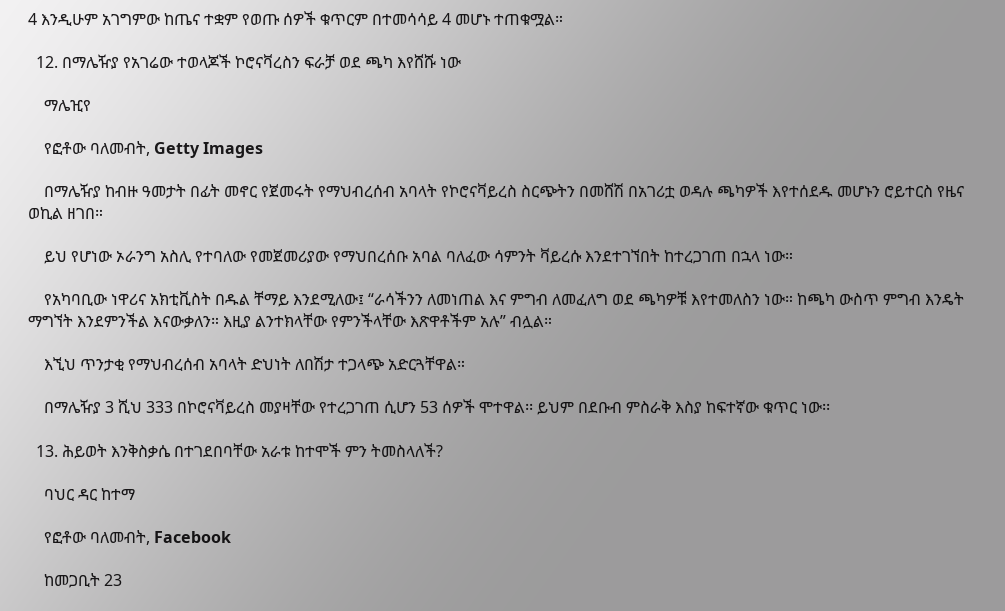4 እንዲሁም አገግምው ከጤና ተቋም የወጡ ሰዎች ቁጥርም በተመሳሳይ 4 መሆኑ ተጠቁሟል።

  12. በማሌዥያ የአገሬው ተወላጆች ኮሮናቫረስን ፍራቻ ወደ ጫካ እየሸሹ ነው

    ማሌዢየ

    የፎቶው ባለመብት, Getty Images

    በማሌዥያ ከብዙ ዓመታት በፊት መኖር የጀመሩት የማህብረሰብ አባላት የኮሮናቫይረስ ስርጭትን በመሸሽ በአገሪቷ ወዳሉ ጫካዎች እየተሰደዱ መሆኑን ሮይተርስ የዜና ወኪል ዘገበ።

    ይህ የሆነው ኦራንግ አስሊ የተባለው የመጀመሪያው የማህበረሰቡ አባል ባለፈው ሳምንት ቫይረሱ እንደተገኘበት ከተረጋገጠ በኋላ ነው።

    የአካባቢው ነዋሪና አክቲቪስት በዱል ቸማይ እንደሚለው፤ “ራሳችንን ለመነጠል እና ምግብ ለመፈለግ ወደ ጫካዎቹ እየተመለስን ነው። ከጫካ ውስጥ ምግብ እንዴት ማግኘት እንደምንችል እናውቃለን። እዚያ ልንተክላቸው የምንችላቸው እጽዋቶችም አሉ” ብሏል።

    እኚህ ጥንታቂ የማህብረሰብ አባላት ድህነት ለበሽታ ተጋላጭ አድርጓቸዋል።

    በማሌዥያ 3 ሺህ 333 በኮሮናቫይረስ መያዛቸው የተረጋገጠ ሲሆን 53 ሰዎች ሞተዋል፡፡ ይህም በደቡብ ምስራቅ እስያ ከፍተኛው ቁጥር ነው፡፡

  13. ሕይወት እንቅስቃሴ በተገደበባቸው አራቱ ከተሞች ምን ትመስላለች?

    ባህር ዳር ከተማ

    የፎቶው ባለመብት, Facebook

    ከመጋቢት 23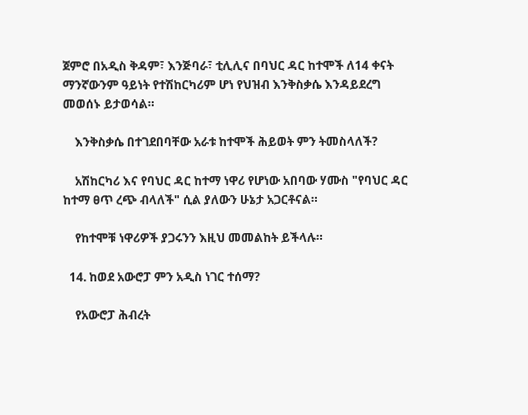ጀምሮ በአዲስ ቅዳም፣ እንጅባራ፣ ቲሊሊና በባህር ዳር ከተሞች ለ14 ቀናት ማንኛውንም ዓይነት የተሽከርካሪም ሆነ የህዝብ እንቅስቃሴ እንዳይደረግ መወሰኑ ይታወሳል።

    እንቅስቃሴ በተገደበባቸው አራቱ ከተሞች ሕይወት ምን ትመስላለች?

    አሽከርካሪ እና የባህር ዳር ከተማ ነዋሪ የሆነው አበባው ሃሙስ "የባህር ዳር ከተማ ፀጥ ረጭ ብላለች" ሲል ያለውን ሁኔታ አጋርቶናል።

    የከተሞቹ ነዋሪዎች ያጋሩንን እዚህ መመልከት ይችላሉ።

  14. ከወደ አውሮፓ ምን አዲስ ነገር ተሰማ?

    የአውሮፓ ሕብረት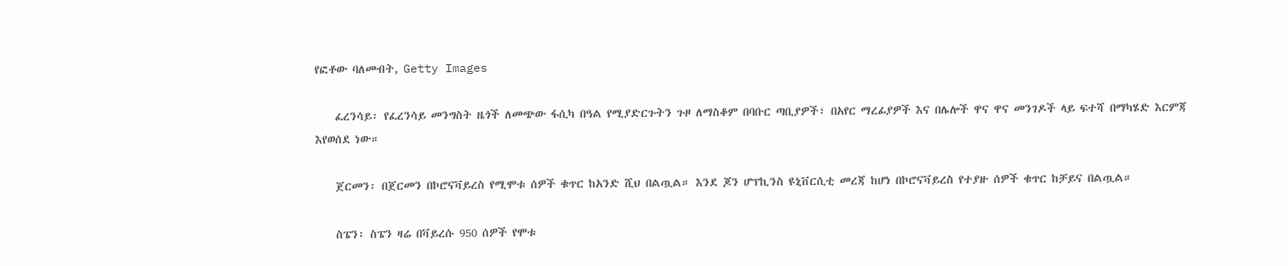የፎቶው ባለመብት, Getty Images

    ፈረንሳይ፡ የፈረንሳይ መንግስት ዜጎች ለመጭው ፋሲካ በዓል የሚያድርጉትን ጉዞ ለማስቆም በባቡር ጣቢያዎች፣ በአየር ማረፊያዎች እና በሌሎች ዋና ዋና መንገዶች ላይ ፍተሻ በማካሄድ እርምጃ እየወሰደ ነው።

    ጀርመን፡ በጀርመን በኮሮናቫይረስ የሚሞቱ ሰዎች ቁጥር ከአንድ ሺህ በልጧል። እንደ ጆን ሆፕኪንስ ዩኒቨርሲቲ መረጃ ከሆነ በኮሮናቫይረስ የተያዙ ሰዎች ቁጥር ከቻይና በልጧል።

    ስፔን፡ ስፔን ዛሬ በቫይረሱ 950 ሰዎች የሞቱ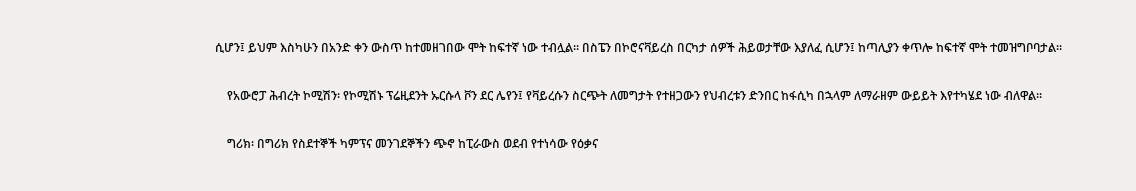ሲሆን፤ ይህም እስካሁን በአንድ ቀን ውስጥ ከተመዘገበው ሞት ከፍተኛ ነው ተብሏል። በስፔን በኮሮናቫይረስ በርካታ ሰዎች ሕይወታቸው እያለፈ ሲሆን፤ ከጣሊያን ቀጥሎ ከፍተኛ ሞት ተመዝግቦባታል።

    የአውሮፓ ሕብረት ኮሚሽን፡ የኮሚሽኑ ፕሬዚደንት ኡርሱላ ቮን ደር ሌየን፤ የቫይረሱን ስርጭት ለመግታት የተዘጋውን የህብረቱን ድንበር ከፋሲካ በኋላም ለማራዘም ውይይት እየተካሄደ ነው ብለዋል።

    ግሪክ፡ በግሪክ የስደተኞች ካምፕና መንገደኞችን ጭኖ ከፒራውስ ወደብ የተነሳው የዕቃና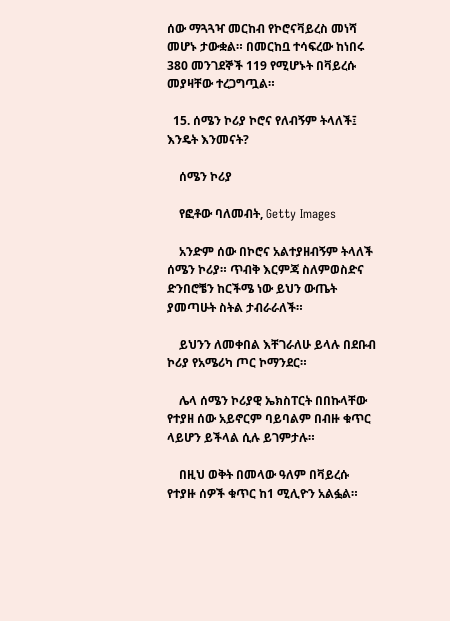ሰው ማጓጓዣ መርከብ የኮሮናቫይረስ መነሻ መሆኑ ታውቋል። በመርከቧ ተሳፍረው ከነበሩ 380 መንገደኞች 119 የሚሆኑት በቫይረሱ መያዛቸው ተረጋግጧል።

  15. ሰሜን ኮሪያ ኮሮና የለብኝም ትላለች፤ እንዴት እንመናት?

    ሰሜን ኮሪያ

    የፎቶው ባለመብት, Getty Images

    አንድም ሰው በኮሮና አልተያዘብኝም ትላለች ሰሜን ኮሪያ። ጥብቅ እርምጃ ስለምወስድና ድንበሮቼን ከርችሜ ነው ይህን ውጤት ያመጣሁት ስትል ታብራራለች።

    ይህንን ለመቀበል እቸገራለሁ ይላሉ በደቡብ ኮሪያ የአሜሪካ ጦር ኮማንደር።

    ሌላ ሰሜን ኮሪያዊ ኤክስፐርት በበኩላቸው የተያዘ ሰው አይኖርም ባይባልም በብዙ ቁጥር ላይሆን ይችላል ሲሉ ይገምታሉ።

    በዚህ ወቅት በመላው ዓለም በቫይረሱ የተያዙ ሰዎች ቁጥር ከ1 ሚሊዮን አልፏል።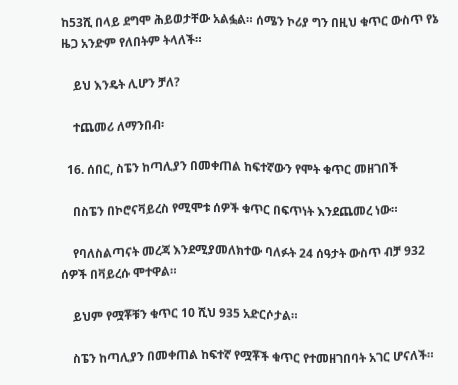ከ53ሺ በላይ ደግሞ ሕይወታቸው አልፏል። ሰሜን ኮሪያ ግን በዚህ ቁጥር ውስጥ የኔ ዜጋ አንድም የለበትም ትላለች።

    ይህ እንዴት ሊሆን ቻለ?

    ተጨመሪ ለማንበብ፡

  16. ሰበር, ስፔን ከጣሊያን በመቀጠል ከፍተኛውን የሞት ቁጥር መዘገበች

    በስፔን በኮሮናቫይረስ የሚሞቱ ሰዎች ቁጥር በፍጥነት እንደጨመረ ነው።

    የባለስልጣናት መረጃ እንደሚያመለክተው ባለፉት 24 ሰዓታት ውስጥ ብቻ 932 ሰዎች በቫይረሱ ሞተዋል።

    ይህም የሟቾቹን ቁጥር 10 ሺህ 935 አድርሶታል።

    ስፔን ከጣሊያን በመቀጠል ከፍተኛ የሟቾች ቁጥር የተመዘገበባት አገር ሆናለች።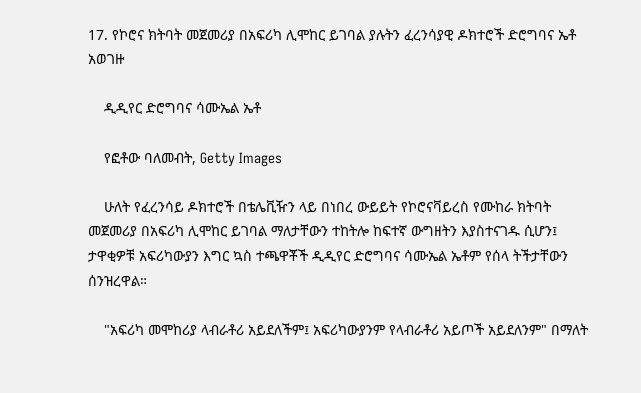17. የኮሮና ክትባት መጀመሪያ በአፍሪካ ሊሞከር ይገባል ያሉትን ፈረንሳያዊ ዶክተሮች ድሮግባና ኤቶ አወገዙ

    ዲዲየር ድሮግባና ሳሙኤል ኤቶ

    የፎቶው ባለመብት, Getty Images

    ሁለት የፈረንሳይ ዶክተሮች በቴሌቪዥን ላይ በነበረ ውይይት የኮሮናቫይረስ የሙከራ ክትባት መጀመሪያ በአፍሪካ ሊሞከር ይገባል ማለታቸውን ተከትሎ ከፍተኛ ውግዘትን እያስተናገዱ ሲሆን፤ ታዋቂዎቹ አፍሪካውያን እግር ኳስ ተጫዋቾች ዲዲየር ድሮግባና ሳሙኤል ኤቶም የሰላ ትችታቸውን ሰንዝረዋል።

    "አፍሪካ መሞከሪያ ላብራቶሪ አይደለችም፤ አፍሪካውያንም የላብራቶሪ አይጦች አይደለንም" በማለት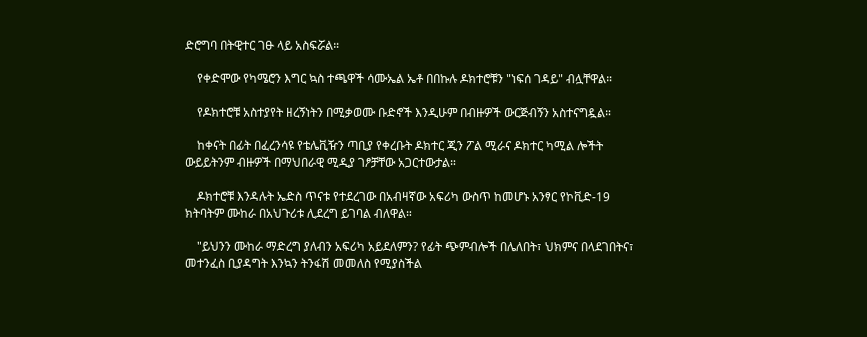ድሮግባ በትዊተር ገፁ ላይ አስፍሯል።

    የቀድሞው የካሜሮን እግር ኳስ ተጫዋች ሳሙኤል ኤቶ በበኩሉ ዶክተሮቹን "ነፍሰ ገዳይ" ብሏቸዋል።

    የዶክተሮቹ አስተያየት ዘረኝነትን በሚቃወሙ ቡድኖች እንዲሁም በብዙዎች ውርጅብኝን አስተናግዷል።

    ከቀናት በፊት በፈረንሳዩ የቴሌቪዥን ጣቢያ የቀረቡት ዶክተር ጂን ፖል ሚራና ዶክተር ካሚል ሎችት ውይይትንም ብዙዎች በማህበራዊ ሚዲያ ገፆቻቸው አጋርተውታል።

    ዶክተሮቹ እንዳሉት ኤድስ ጥናቱ የተደረገው በአብዛኛው አፍሪካ ውስጥ ከመሆኑ አንፃር የኮቪድ-19 ክትባትም ሙከራ በአህጉሪቱ ሊደረግ ይገባል ብለዋል።

    "ይህንን ሙከራ ማድረግ ያለብን አፍሪካ አይደለምን? የፊት ጭምብሎች በሌለበት፣ ህክምና በላደገበትና፣ መተንፈስ ቢያዳግት እንኳን ትንፋሽ መመለስ የሚያስችል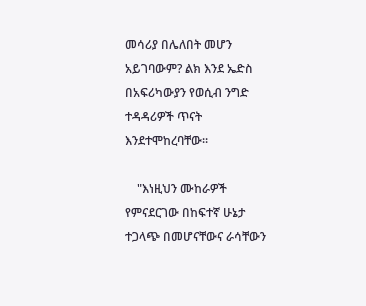መሳሪያ በሌለበት መሆን አይገባውም? ልክ እንደ ኤድስ በአፍሪካውያን የወሲብ ንግድ ተዳዳሪዎች ጥናት እንደተሞከረባቸው።

    "እነዚህን ሙከራዎች የምናደርገው በከፍተኛ ሁኔታ ተጋላጭ በመሆናቸውና ራሳቸውን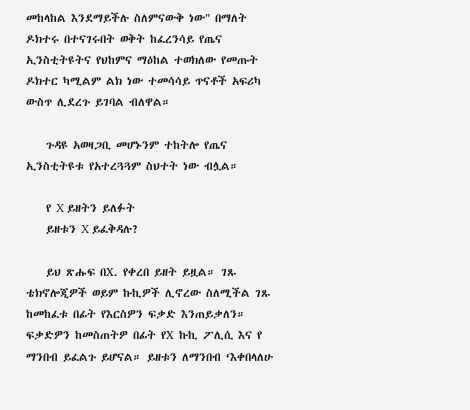መከላከል እንደማይችሉ ስለምናውቅ ነው" በማለት ዶክተሩ በተናገሩበት ወቅት ከፈረንሳይ የጤና ኢንስቲትዩትና የህከምና ማዕከል ተወክለው የመጡት ዶክተር ካሚልም ልክ ነው ተመሳሳይ ጥናቶች አፍሪካ ውስጥ ሊደረጉ ይገባል ብለዋል።

    ጉዳዩ አወዛጋቢ መሆኑንም ተከትሎ የጤና ኢንስቲትዩቱ የአተረጓጓም ስህተት ነው ብሏል።

    የ X ይዘትን ይለፉት
    ይዘቱን X ይፈቅዳሉ?

    ይህ ጽሑፍ በX. የቀረበ ይዘት ይዟል። ገጹ ቴክኖሎጂዎች ወይም ኩኪዎች ሊኖረው ስለሚችል ገጹ ከመከፈቱ በፊት የእርስዎን ፍቃድ እንጠይቃለን። ፍቃድዎን ከመስጠትዎ በፊት የX ኩኪ ፖሊሲ እና የ ማንበብ ይፈልጉ ይሆናል። ይዘቱን ለማንበብ ‘እቀበላለሁ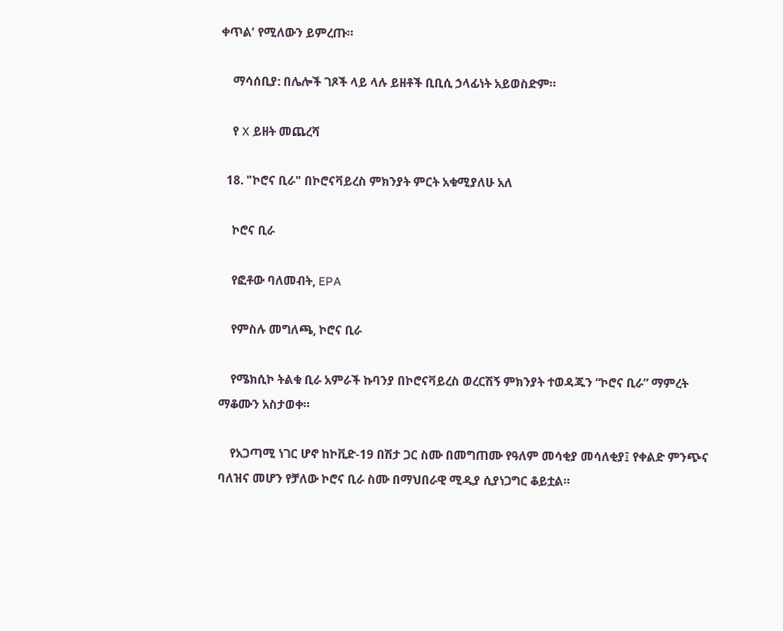ቀጥል’ የሚለውን ይምረጡ።

    ማሳሰቢያ: በሌሎች ገጾች ላይ ላሉ ይዘቶች ቢቢሲ ኃላፊነት አይወስድም።

    የ X ይዘት መጨረሻ

  18. "ኮሮና ቢራ" በኮሮናቫይረስ ምክንያት ምርት አቁሚያለሁ አለ

    ኮሮና ቢራ

    የፎቶው ባለመብት, EPA

    የምስሉ መግለጫ, ኮሮና ቢራ

    የሜክሲኮ ትልቁ ቢራ አምራች ኩባንያ በኮሮናቫይረስ ወረርሽኝ ምክንያት ተወዳጁን “ኮሮና ቢራ” ማምረት ማቆሙን አስታወቀ።

    የአጋጣሚ ነገር ሆኖ ከኮቪድ-19 በሽታ ጋር ስሙ በመግጠሙ የዓለም መሳቂያ መሳለቂያ፤ የቀልድ ምንጭና ባለዝና መሆን የቻለው ኮሮና ቢራ ስሙ በማህበራዊ ሚዲያ ሲያነጋግር ቆይቷል።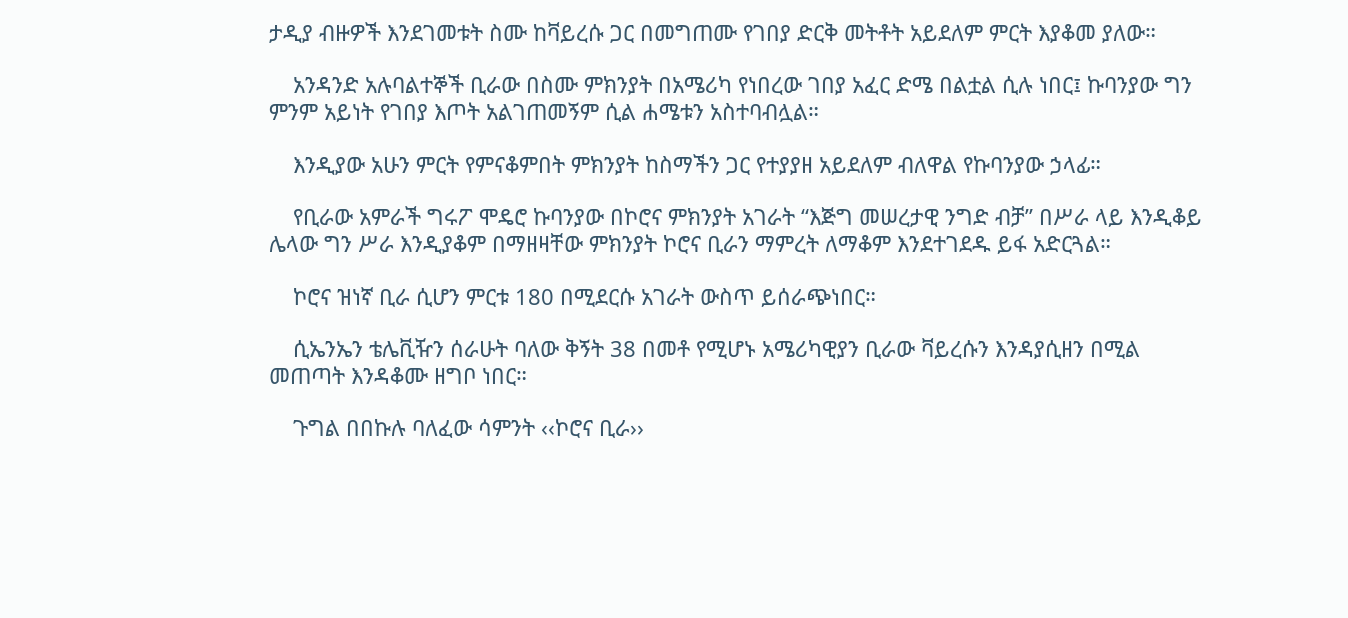ታዲያ ብዙዎች እንደገመቱት ስሙ ከቫይረሱ ጋር በመግጠሙ የገበያ ድርቅ መትቶት አይደለም ምርት እያቆመ ያለው።

    አንዳንድ አሉባልተኞች ቢራው በስሙ ምክንያት በአሜሪካ የነበረው ገበያ አፈር ድሜ በልቷል ሲሉ ነበር፤ ኩባንያው ግን ምንም አይነት የገበያ እጦት አልገጠመኝም ሲል ሐሜቱን አስተባብሏል።

    እንዲያው አሁን ምርት የምናቆምበት ምክንያት ከስማችን ጋር የተያያዘ አይደለም ብለዋል የኩባንያው ኃላፊ።

    የቢራው አምራች ግሩፖ ሞዴሮ ኩባንያው በኮሮና ምክንያት አገራት “እጅግ መሠረታዊ ንግድ ብቻ” በሥራ ላይ እንዲቆይ ሌላው ግን ሥራ እንዲያቆም በማዘዛቸው ምክንያት ኮሮና ቢራን ማምረት ለማቆም እንደተገደዱ ይፋ አድርጓል።

    ኮሮና ዝነኛ ቢራ ሲሆን ምርቱ 180 በሚደርሱ አገራት ውስጥ ይሰራጭነበር።

    ሲኤንኤን ቴሌቪዥን ሰራሁት ባለው ቅኝት 38 በመቶ የሚሆኑ አሜሪካዊያን ቢራው ቫይረሱን እንዳያሲዘን በሚል መጠጣት እንዳቆሙ ዘግቦ ነበር።

    ጉግል በበኩሉ ባለፈው ሳምንት ‹‹ኮሮና ቢራ››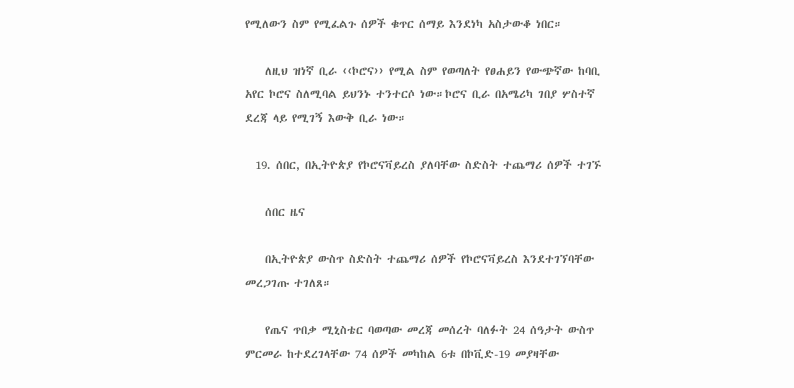የሚለውን ስም የሚፈልጉ ሰዎች ቁጥር ሰማይ እንደነካ አስታውቆ ነበር።

    ለዚህ ዝነኛ ቢራ ‹‹ኮሮና›› የሚል ስም የወጣለት የፀሐይን የውጭኛው ከባቢ አየር ኮሮና ስለሚባል ይህንኑ ተንተርሶ ነው።ኮሮና ቢራ በአሜሪካ ገበያ ሦስተኛ ደረጃ ላይ የሚገኝ እውቅ ቢራ ነው።

  19. ሰበር, በኢትዮጵያ የኮሮናቫይረስ ያለባቸው ስድስት ተጨማሪ ሰዎች ተገኙ

    ሰበር ዜና

    በኢትዮጵያ ውስጥ ስድስት ተጨማሪ ሰዎች የኮሮናቫይረስ እንደተገኘባቸው መረጋገጡ ተገለጸ።

    የጤና ጥበቃ ሚኒስቴር ባወጣው መረጃ መሰረት ባለፉት 24 ሰዓታት ውስጥ ምርመራ ከተደረገላቸው 74 ሰዎች መካከል 6ቱ በኮቪድ-19 መያዛቸው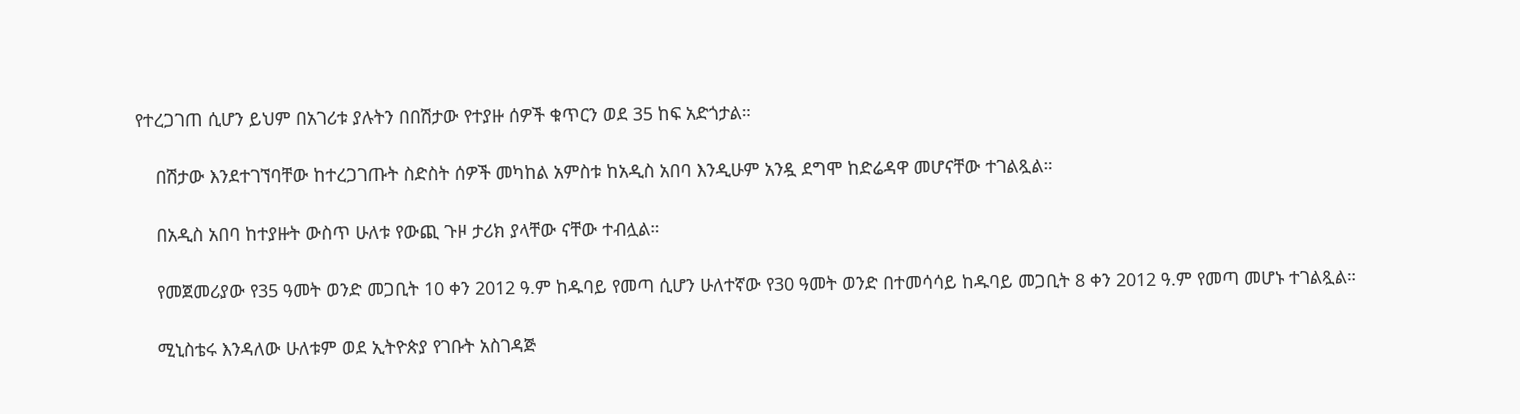የተረጋገጠ ሲሆን ይህም በአገሪቱ ያሉትን በበሽታው የተያዙ ሰዎች ቁጥርን ወደ 35 ከፍ አድጎታል።

    በሽታው እንደተገኘባቸው ከተረጋገጡት ስድስት ሰዎች መካከል አምስቱ ከአዲስ አበባ እንዲሁም አንዷ ደግሞ ከድሬዳዋ መሆናቸው ተገልጿል።

    በአዲስ አበባ ከተያዙት ውስጥ ሁለቱ የውጪ ጉዞ ታሪክ ያላቸው ናቸው ተብሏል።

    የመጀመሪያው የ35 ዓመት ወንድ መጋቢት 10 ቀን 2012 ዓ.ም ከዱባይ የመጣ ሲሆን ሁለተኛው የ30 ዓመት ወንድ በተመሳሳይ ከዱባይ መጋቢት 8 ቀን 2012 ዓ.ም የመጣ መሆኑ ተገልጿል።

    ሚኒስቴሩ እንዳለው ሁለቱም ወደ ኢትዮጵያ የገቡት አስገዳጅ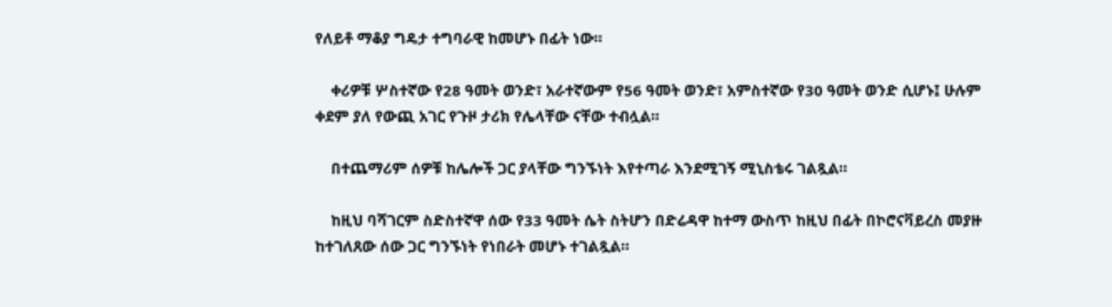የለይቶ ማቆያ ግዴታ ተግባራዊ ከመሆኑ በፊት ነው።

    ቀሪዎቹ ሦስተኛው የ28 ዓመት ወንድ፣ አራተኛውም የ56 ዓመት ወንድ፣ አምስተኛው የ30 ዓመት ወንድ ሲሆኑ፤ ሁሉም ቀደም ያለ የውጪ አገር የጉዞ ታሪክ የሌላቸው ናቸው ተብሏል።

    በተጨማሪም ሰዎቹ ከሌሎች ጋር ያላቸው ግንኙነት እየተጣራ እንደሚገኝ ሚኒስቴሩ ገልጿል።

    ከዚህ ባሻገርም ስድስተኛዋ ሰው የ33 ዓመት ሴት ስትሆን በድሬዳዋ ከተማ ውስጥ ከዚህ በፊት በኮሮናቫይረስ መያዙ ከተገለጸው ሰው ጋር ግንኙነት የነበራት መሆኑ ተገልጿል።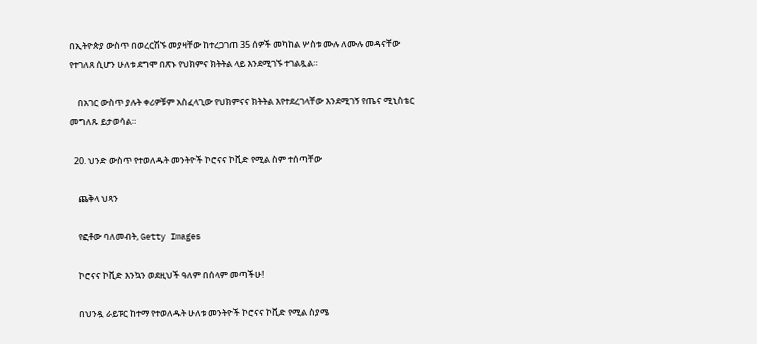በኢትዮጵያ ውስጥ በወረርሽኙ መያዛቸው ከተረጋገጠ 35 ሰዎች መካከል ሦስቱ ሙሉ ለሙሉ መዳናቸው የተገለጸ ሲሆን ሁለቱ ደግሞ በጽኑ የህክምና ክትትል ላይ እንደሚገኙ ተገልጿል።

    በአገር ውስጥ ያሉት ቀሪዎቹም አስፈላጊው የህክምናና ክትትል እየተደረገላቸው እንደሚገኝ የጤና ሚኒስቴር መግለጹ ይታወሳል።

  20. ህንድ ውስጥ የተወለዱት መንትዮች ኮሮናና ኮቪድ የሚል ስም ተሰጣቸው

    ጨቅላ ህጻን

    የፎቶው ባለመብት, Getty Images

    ኮሮናና ኮቪድ እንኳን ወደዚህች ዓለም በሰላም መጣችሁ!

    በህንዷ ራይፑር ከተማ የተወለዱት ሁለቱ መንትዮች ኮሮናና ኮቪድ የሚል ስያሜ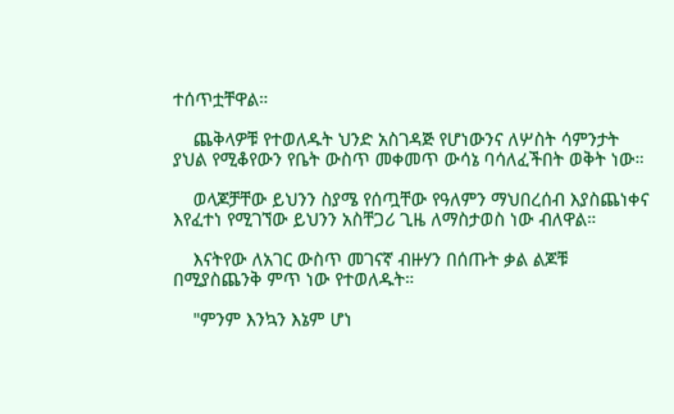ተሰጥቷቸዋል።

    ጨቅላዎቹ የተወለዱት ህንድ አስገዳጅ የሆነውንና ለሦስት ሳምንታት ያህል የሚቆየውን የቤት ውስጥ መቀመጥ ውሳኔ ባሳለፈችበት ወቅት ነው።

    ወላጆቻቸው ይህንን ስያሜ የሰጧቸው የዓለምን ማህበረሰብ እያስጨነቀና እየፈተነ የሚገኘው ይህንን አስቸጋሪ ጊዜ ለማስታወስ ነው ብለዋል።

    እናትየው ለአገር ውስጥ መገናኛ ብዙሃን በሰጡት ቃል ልጆቹ በሚያስጨንቅ ምጥ ነው የተወለዱት።

    "ምንም እንኳን እኔም ሆነ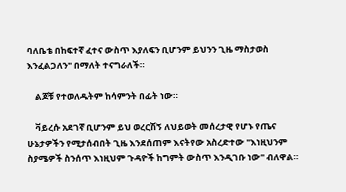ባለቤቴ በከፍተኛ ፈተና ውስጥ እያለፍን ቢሆንም ይህንን ጊዜ ማስታወስ እንፈልጋለን" በማለት ተናግራለች።

    ልጆቹ የተወለዱትም ከሳምንት በፊት ነው።

    ቫይረሱ አደገኛ ቢሆንም ይህ ወረርሽኝ ለህይወት መሰረታዊ የሆኑ የጤና ሁኔታዎችን የሚታሰብበት ጊዜ እንደሰጠም እናትየው አስረድተው "እነዚህንም ስያሜዎች ስንሰጥ እነዚህም ጉዳዮች ከግምት ውስጥ እንዲገቡ ነው" ብለዋል።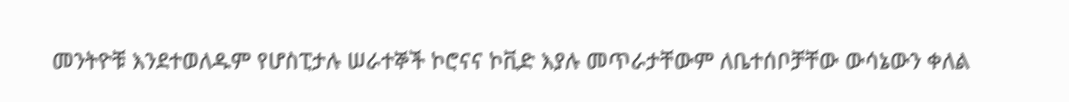መንትዮቹ እንደተወለዱም የሆስፒታሉ ሠራተኞች ኮሮናና ኮቪድ እያሉ መጥራታቸውም ለቤተሰቦቻቸው ውሳኔውን ቀለል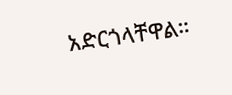አድርጎላቸዋል።